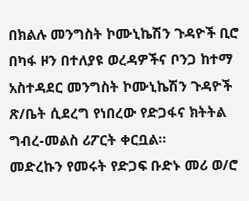በክልሉ መንግስት ኮሙኒኬሽን ጉዳዮች ቢሮ በካፋ ዞን በተለያዩ ወረዳዎችና ቦንጋ ከተማ አስተዳደር መንግስት ኮሙኒኬሽን ጉዳዮች ጽ/ቤት ሲደረግ የነበረው የድጋፋና ክትትል ግብረ-መልስ ሪፖርት ቀርቧል።
መድረኩን የመሩት የድጋፍ ቡድኑ መሪ ወ/ሮ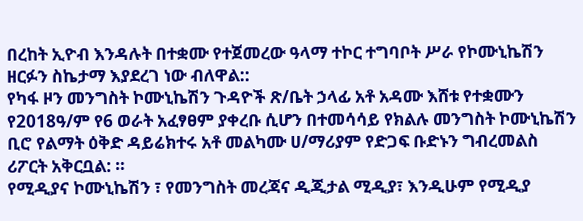በረከት ኢዮብ እንዳሉት በተቋሙ የተጀመረው ዓላማ ተኮር ተግባቦት ሥራ የኮሙኒኬሽን ዘርፉን ስኬታማ እያደረገ ነው ብለዋል::
የካፋ ዞን መንግስት ኮሙኒኬሽን ጉዳዮች ጽ/ቤት ኃላፊ አቶ አዳሙ እሸቱ የተቋሙን የ2018ዓ/ም የ6 ወራት አፈፃፀም ያቀረቡ ሲሆን በተመሳሳይ የክልሉ መንግስት ኮሙኒኬሽን ቢሮ የልማት ዕቅድ ዳይሬክተሩ አቶ መልካሙ ሀ/ማሪያም የድጋፍ ቡድኑን ግብረመልስ ሪፖርት አቅርቧል: ።
የሚዲያና ኮሙኒኬሽን ፣ የመንግስት መረጃና ዲጂታል ሚዲያ፣ እንዲሁም የሚዲያ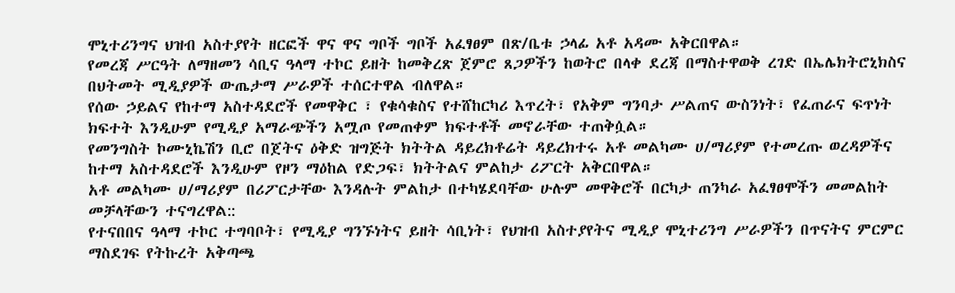ሞኒተሪንግና ህዝብ አስተያየት ዘርፎች ዋና ዋና ግቦች ግቦች አፈፃፀም በጽ/ቤቱ ኃላፊ አቶ አዳሙ አቅርበዋል።
የመረጃ ሥርዓት ለማዘመን ሳቢና ዓላማ ተኮር ይዘት ከመቅረጽ ጀምሮ ጸጋዎችን ከወትሮ በላቀ ደረጃ በማስተዋወቅ ረገድ በኤሌክትሮኒክስና በህትመት ሚዲያዎች ውጤታማ ሥራዎች ተሰርተዋል ብለዋል።
የሰው ኃይልና የከተማ አስተዳደሮች የመዋቅር ፣ የቁሳቁስና የተሸከርካሪ እጥረት፣ የአቅም ግንባታ ሥልጠና ውስንነት፣ የፈጠራና ፍጥነት ክፍተት እንዲሁም የሚዲያ አማራጭችን አሟጦ የመጠቀም ክፍተቶች መኖራቸው ተጠቅሷል።
የመንግስት ኮሙኒኬሽን ቢሮ በጀትና ዕቅድ ዝግጅት ክትትል ዳይረክቶሬት ዳይረክተሩ አቶ መልካሙ ሀ/ማሪያም የተመረጡ ወረዳዎችና ከተማ አስተዳደሮች እንዲሁም የዞን ማዕከል የድጋፍ፣ ክትትልና ምልከታ ሪፖርት አቅርበዋል።
አቶ መልካሙ ሀ/ማሪያም በሪፖርታቸው እንዳሉት ምልከታ በተካሄደባቸው ሁሉም መዋቅሮች በርካታ ጠንካራ አፈፃፀሞችን መመልከት መቻላቸውን ተናግረዋል::
የተናበበና ዓላማ ተኮር ተግባቦት፣ የሚዲያ ግንኙነትና ይዘት ሳቢነት፣ የህዝብ አስተያየትና ሚዲያ ሞኒተሪንግ ሥራዎችን በጥናትና ምርምር ማስደገፍ የትኩረት አቅጣጫ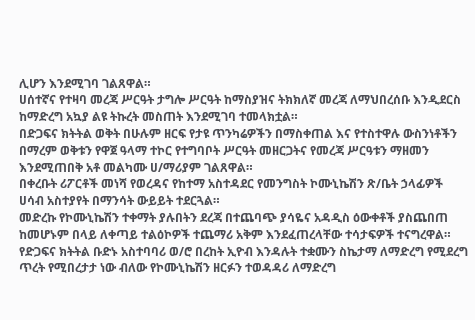ሊሆን እንደሚገባ ገልጸዋል።
ሀሰተኛና የተዛባ መረጃ ሥርዓት ታግሎ ሥርዓት ከማስያዝና ትክክለኛ መረጃ ለማህበረሰቡ እንዲደርስ ከማድረግ አኳያ ልዩ ትኩረት መስጠት እንደሚገባ ተመላክቷል።
በድጋፍና ክትትል ወቅት በሁሉም ዘርፍ የታዩ ጥንካሬዎችን በማስቀጠል እና የተስተዋሉ ውስንነቶችን በማረም ወቅቱን የዋጀ ዓላማ ተኮር የተግባቦት ሥርዓት መዘርጋትና የመረጃ ሥርዓቱን ማዘመን እንደሚጠበቅ አቶ መልካሙ ሀ/ማሪያም ገልጸዋል።
በቀረቡት ሪፖርቶች መነሻ የወረዳና የከተማ አስተዳደር የመንግስት ኮሙኒኬሽን ጽ/ቤት ኃላፊዎች ሀሳብ አስተያየት በማንሳት ውይይት ተደርጓል።
መድረኩ የኮሙኒኬሽን ተቀማት ያሉበትን ደረጃ በተጨባጭ ያሳዬና አዳዲስ ዕውቀቶች ያስጨበጠ ከመሆኑም በላይ ለቀጣይ ተልዕኮዎች ተጨማሪ አቅም እንደፈጠረላቸው ተሳታፍዎች ተናግረዋል።
የድጋፍና ክትትል ቡድኑ አስተባባሪ ወ/ሮ በረከት ኢዮብ እንዳሉት ተቋሙን ስኬታማ ለማድረግ የሚደረግ ጥረት የሚበረታታ ነው ብለው የኮሙኒኬሽን ዘርፉን ተወዳዳሪ ለማድረግ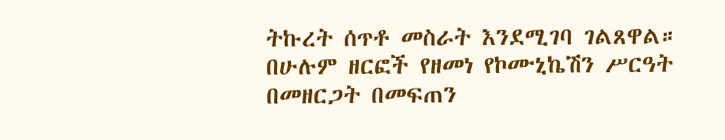ትኩረት ሰጥቶ መስራት እንደሚገባ ገልጸዋል።
በሁሉም ዘርፎች የዘመነ የኮሙኒኬሽን ሥርዓት በመዘርጋት በመፍጠን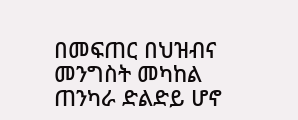በመፍጠር በህዝብና መንግስት መካከል ጠንካራ ድልድይ ሆኖ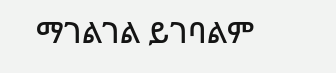ማገልገል ይገባልም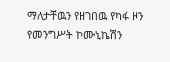ማለታቸዉን የዘገበዉ የካፋ ዞን የመንግሥት ኮሙኒኬሽን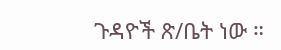ጉዳዮች ጽ/ቤት ነው ።